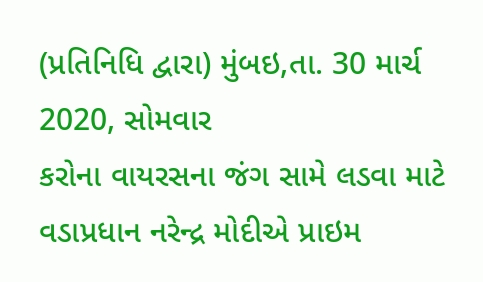(પ્રતિનિધિ દ્વારા) મુંબઇ,તા. 30 માર્ચ 2020, સોમવાર
કરોના વાયરસના જંગ સામે લડવા માટે વડાપ્રધાન નરેન્દ્ર મોદીએ પ્રાઇમ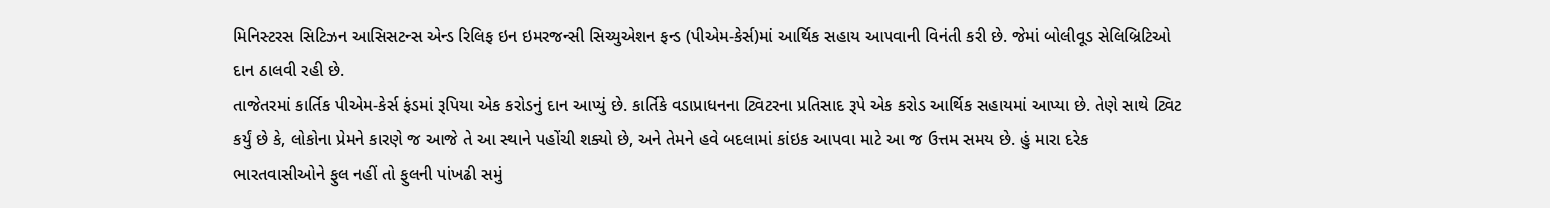મિનિસ્ટરસ સિટિઝન આસિસટન્સ એન્ડ રિલિફ ઇન ઇમરજન્સી સિચ્યુએશન ફન્ડ (પીએમ-કેર્સ)માં આર્થિક સહાય આપવાની વિનંતી કરી છે. જેમાં બોલીવૂડ સેલિબ્રિટિઓ દાન ઠાલવી રહી છે.
તાજેતરમાં કાર્તિક પીએમ-કેર્સ ફંડમાં રૂપિયા એક કરોડનું દાન આપ્યું છે. કાર્તિકે વડાપ્રાધનના ટ્વિટરના પ્રતિસાદ રૂપે એક કરોડ આર્થિક સહાયમાં આપ્યા છે. તેણે સાથે ટ્વિટ કર્યું છે કે, લોકોના પ્રેમને કારણે જ આજે તે આ સ્થાને પહોંચી શક્યો છે, અને તેમને હવે બદલામાં કાંઇક આપવા માટે આ જ ઉત્તમ સમય છે. હું મારા દરેક ભારતવાસીઓને ફુલ નહીં તો ફુલની પાંખઢી સમું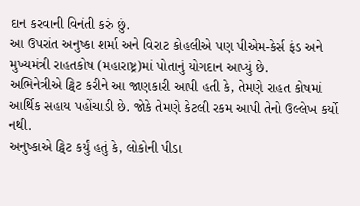દાન કરવાની વિનંતી કરું છું.
આ ઉપરાંત અનુષ્કા શર્મા અને વિરાટ કોહલીએ પણ પીએમ-કેર્સ ફંડ અને મુખ્યમંત્રી રાહતકોષ (મહારાષ્ટ્ર)માં પોતાનું યોગદાન આપ્યું છે.
અભિનેત્રીએ ટ્વિટ કરીને આ જાણકારી આપી હતી કે, તેમણે રાહત કોષમાં આર્થિક સહાય પહોંચાડી છે. જોકે તેમણે કેટલી રકમ આપી તેનો ઉલ્લેખ કર્યો નથી.
અનુષ્કાએ ટ્વિટ કર્યું હતું કે, લોકોની પીડા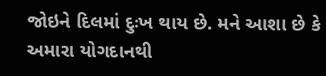જોઇને દિલમાં દુઃખ થાય છે. મને આશા છે કે અમારા યોગદાનથી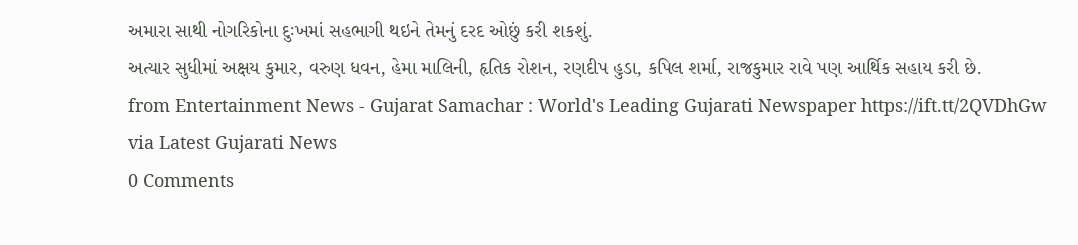અમારા સાથી નોગરિકોના દુઃખમાં સહભાગી થઇને તેમનું દરદ ઓછું કરી શકશું.
અત્યાર સુધીમાં અક્ષય કુમાર, વરુણ ધવન, હેમા માલિની, હૃતિક રોશન, રણદીપ હુડા, કપિલ શર્મા, રાજકુમાર રાવે પણ આર્થિક સહાય કરી છે.
from Entertainment News - Gujarat Samachar : World's Leading Gujarati Newspaper https://ift.tt/2QVDhGw
via Latest Gujarati News
0 Comments